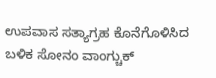ಉಪವಾಸ ಸತ್ಯಾಗ್ರಹ ಕೊನೆಗೊಳಿಸಿದ ಬಳಿಕ ಸೋನಂ ವಾಂಗ್ಚುಕ್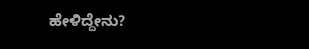ಹೇಳಿದ್ದೇನು?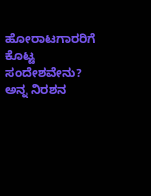ಹೋರಾಟಗಾರರಿಗೆ ಕೊಟ್ಟ ಸಂದೇಶವೇನು?
ಅನ್ನ ನಿರಶನ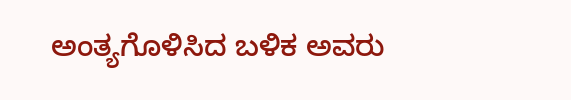ಅಂತ್ಯಗೊಳಿಸಿದ ಬಳಿಕ ಅವರು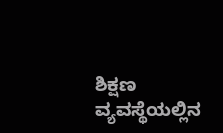ಶಿಕ್ಷಣ ವ್ಯವಸ್ಥೆಯಲ್ಲಿನ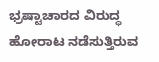ಭ್ರಷ್ಟಾಚಾರದ ವಿರುದ್ಧ ಹೋರಾಟ ನಡೆಸುತ್ತಿರುವ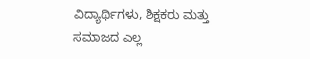ವಿದ್ಯಾರ್ಥಿಗಳು, ಶಿಕ್ಷಕರು ಮತ್ತು ಸಮಾಜದ ಎಲ್ಲ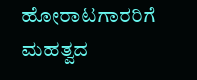ಹೋರಾಟಗಾರರಿಗೆ ಮಹತ್ವದ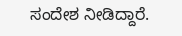ಸಂದೇಶ ನೀಡಿದ್ದಾರೆ.